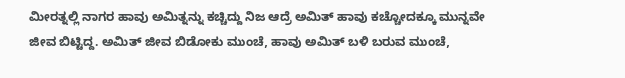ಮೀರತ್ನಲ್ಲಿ ನಾಗರ ಹಾವು ಅಮಿತ್ನನ್ನು ಕಚ್ಚಿದ್ದು ನಿಜ ಆದ್ರೆ ಅಮಿತ್ ಹಾವು ಕಚ್ಚೋದಕ್ಕೂ ಮುನ್ನವೇ ಜೀವ ಬಿಟ್ಟಿದ್ದ. ಅಮಿತ್ ಜೀವ ಬಿಡೋಕು ಮುಂಚೆ, ಹಾವು ಅಮಿತ್ ಬಳಿ ಬರುವ ಮುಂಚೆ,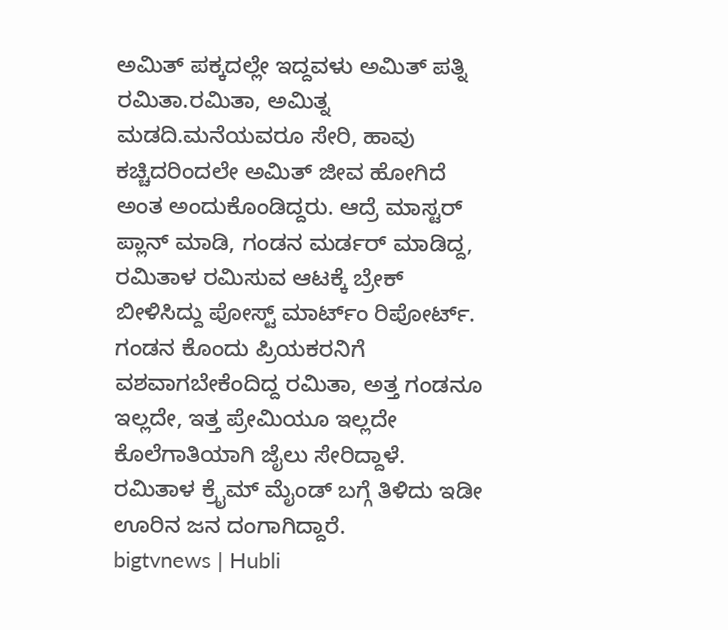ಅಮಿತ್ ಪಕ್ಕದಲ್ಲೇ ಇದ್ದವಳು ಅಮಿತ್ ಪತ್ನಿ ರಮಿತಾ.ರಮಿತಾ, ಅಮಿತ್ನ ಮಡದಿ.ಮನೆಯವರೂ ಸೇರಿ, ಹಾವು ಕಚ್ಚಿದರಿಂದಲೇ ಅಮಿತ್ ಜೀವ ಹೋಗಿದೆ ಅಂತ ಅಂದುಕೊಂಡಿದ್ದರು. ಆದ್ರೆ ಮಾಸ್ಟರ್ ಪ್ಲಾನ್ ಮಾಡಿ, ಗಂಡನ ಮರ್ಡರ್ ಮಾಡಿದ್ದ, ರಮಿತಾಳ ರಮಿಸುವ ಆಟಕ್ಕೆ ಬ್ರೇಕ್ ಬೀಳಿಸಿದ್ದು ಪೋಸ್ಟ್ ಮಾರ್ಟ್ಂ ರಿಪೋರ್ಟ್. ಗಂಡನ ಕೊಂದು ಪ್ರಿಯಕರನಿಗೆ ವಶವಾಗಬೇಕೆಂದಿದ್ದ ರಮಿತಾ, ಅತ್ತ ಗಂಡನೂ ಇಲ್ಲದೇ, ಇತ್ತ ಪ್ರೇಮಿಯೂ ಇಲ್ಲದೇ ಕೊಲೆಗಾತಿಯಾಗಿ ಜೈಲು ಸೇರಿದ್ದಾಳೆ. ರಮಿತಾಳ ಕ್ರೈಮ್ ಮೈಂಡ್ ಬಗ್ಗೆ ತಿಳಿದು ಇಡೀ ಊರಿನ ಜನ ದಂಗಾಗಿದ್ದಾರೆ.
bigtvnews | Hubli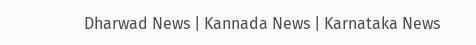Dharwad News | Kannada News | Karnataka News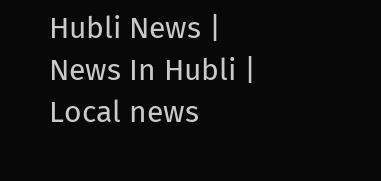Hubli News | News In Hubli | Local news